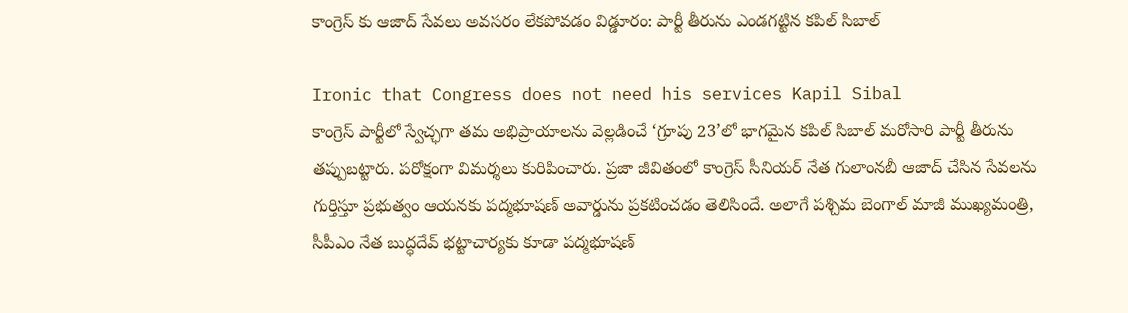కాంగ్రెస్ కు ఆజాద్ సేవలు అవసరం లేకపోవడం విడ్డూరం: పార్టీ తీరును ఎండగట్టిన కపిల్ సిబాల్

Ironic that Congress does not need his services Kapil Sibal
కాంగ్రెస్ పార్టీలో స్వేచ్ఛగా తమ అభిప్రాయాలను వెల్లడించే ‘గ్రూపు 23’లో భాగమైన కపిల్ సిబాల్ మరోసారి పార్టీ తీరును తప్పుబట్టారు. పరోక్షంగా విమర్శలు కురిపించారు. ప్రజా జీవితంలో కాంగ్రెస్ సీనియర్ నేత గులాంనబీ ఆజాద్ చేసిన సేవలను గుర్తిస్తూ ప్రభుత్వం ఆయనకు పద్మభూషణ్ అవార్డును ప్రకటించడం తెలిసిందే. అలాగే పశ్చిమ బెంగాల్ మాజీ ముఖ్యమంత్రి, సీపీఎం నేత బుద్ధదేవ్ భట్టాచార్యకు కూడా పద్మభూషణ్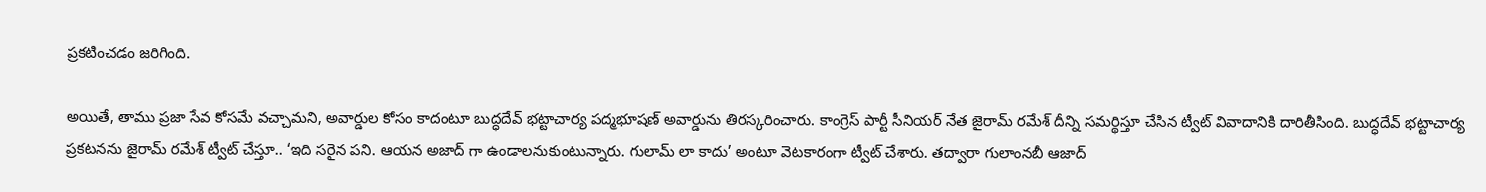ప్రకటించడం జరిగింది.

అయితే, తాము ప్రజా సేవ కోసమే వచ్చామని, అవార్డుల కోసం కాదంటూ బుద్ధదేవ్ భట్టాచార్య పద్మభూషణ్ అవార్డును తిరస్కరించారు. కాంగ్రెస్ పార్టీ సీనియర్ నేత జైరామ్ రమేశ్ దీన్ని సమర్థిస్తూ చేసిన ట్వీట్ వివాదానికి దారితీసింది. బుద్ధదేవ్ భట్టాచార్య ప్రకటనను జైరామ్ రమేశ్ ట్వీట్ చేస్తూ.. ‘ఇది సరైన పని. ఆయన అజాద్ గా ఉండాలనుకుంటున్నారు. గులామ్ లా కాదు’ అంటూ వెటకారంగా ట్వీట్ చేశారు. తద్వారా గులాంనబీ ఆజాద్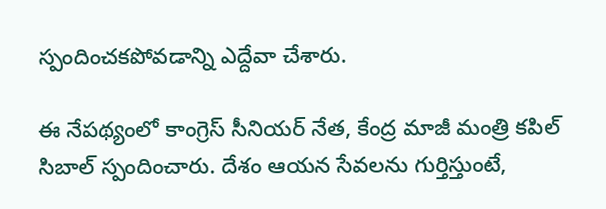స్పందించకపోవడాన్ని ఎద్దేవా చేశారు.

ఈ నేపథ్యంలో కాంగ్రెస్ సీనియర్ నేత, కేంద్ర మాజీ మంత్రి కపిల్ సిబాల్ స్పందించారు. దేశం ఆయన సేవలను గుర్తిస్తుంటే,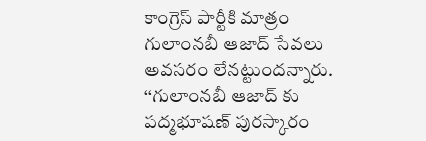కాంగ్రెస్ పార్టీకి మాత్రం గులాంనబీ ఆజాద్ సేవలు అవసరం లేనట్టుందన్నారు. ‘‘గులాంనబీ ఆజాద్ కు పద్మభూషణ్ పురస్కారం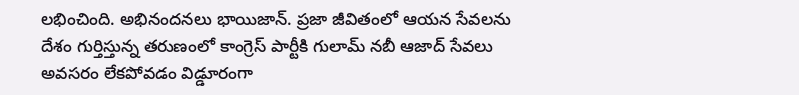లభించింది. అభినందనలు భాయిజాన్. ప్రజా జీవితంలో ఆయన సేవలను దేశం గుర్తిస్తున్న తరుణంలో కాంగ్రెస్ పార్టీకి గులామ్ నబీ ఆజాద్ సేవలు అవసరం లేకపోవడం విడ్డూరంగా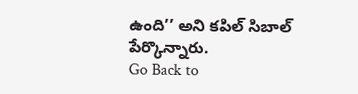ఉంది’’ అని కపిల్ సిబాల్ పేర్కొన్నారు.
Go Back to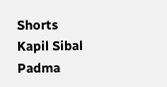Shorts
Kapil Sibal
Padma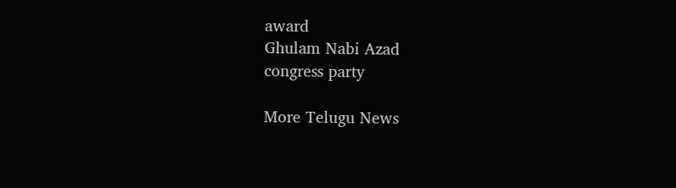award
Ghulam Nabi Azad
congress party

More Telugu News